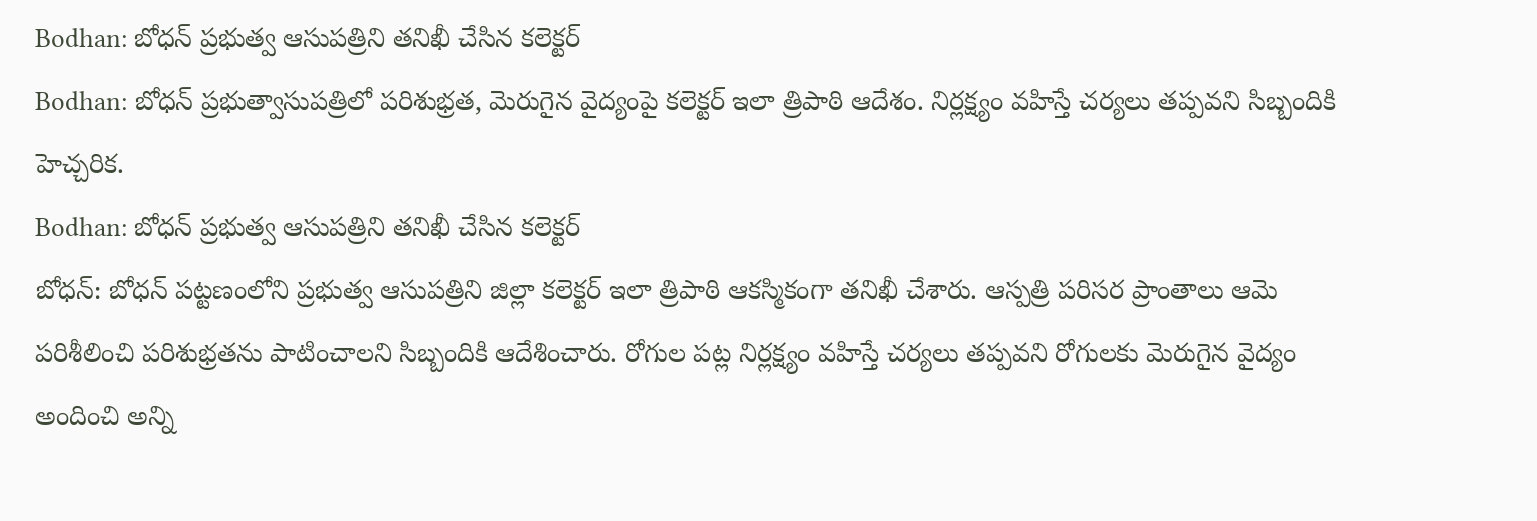Bodhan: బోధన్ ప్రభుత్వ ఆసుపత్రిని తనిఖీ చేసిన కలెక్టర్
Bodhan: బోధన్ ప్రభుత్వాసుపత్రిలో పరిశుభ్రత, మెరుగైన వైద్యంపై కలెక్టర్ ఇలా త్రిపాఠి ఆదేశం. నిర్లక్ష్యం వహిస్తే చర్యలు తప్పవని సిబ్బందికి హెచ్చరిక.
Bodhan: బోధన్ ప్రభుత్వ ఆసుపత్రిని తనిఖీ చేసిన కలెక్టర్
బోధన్: బోధన్ పట్టణంలోని ప్రభుత్వ ఆసుపత్రిని జిల్లా కలెక్టర్ ఇలా త్రిపాఠి ఆకస్మికంగా తనిఖీ చేశారు. ఆస్పత్రి పరిసర ప్రాంతాలు ఆమె పరిశీలించి పరిశుభ్రతను పాటించాలని సిబ్బందికి ఆదేశించారు. రోగుల పట్ల నిర్లక్ష్యం వహిస్తే చర్యలు తప్పవని రోగులకు మెరుగైన వైద్యం అందించి అన్ని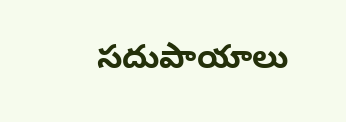సదుపాయాలు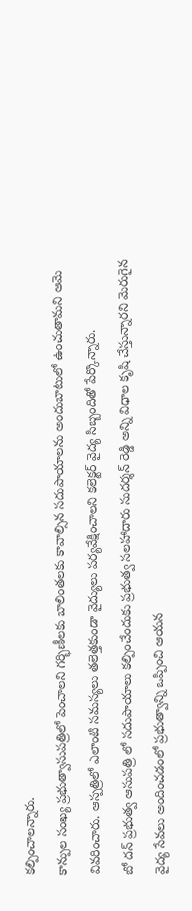కల్పించాలన్నారు.
కాన్పుల సంఖ్య ప్రభుత్వాసుపత్రిలో పెంచాలని గర్భిణీలకు బాలింతలకు కావాల్సిన సదుపాయాలను అందుబాటులో ఉంచుతామని ఆమె వివరించారు. ఆస్పత్రిలో ఎలాంటి సమస్యలు తలెత్తకుండా వైద్యులు పర్యవేక్షించాలని కలెక్టర్ వైద్య సిబ్బందితో పేర్కొన్నారు.
బో దన్ ప్రభుత్వ ఆసుపత్రి లో సదుపాయాలు కల్పించేందుకు ప్రభుత్వ సలహాదారు సుదర్శన్ రెడ్డి అన్ని విధాల కృషి చేస్తున్నారని మెరుగైన వైద్య సేవలు అందించడంలో ప్రభుత్వాన్ని ఒప్పించి ఆయన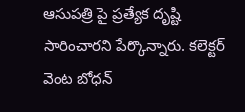ఆసుపత్రి పై ప్రత్యేక దృష్టి సారించారని పేర్కొన్నారు. కలెక్టర్ వెంట బోధన్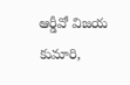ఆర్డీవో విజయ కుమారి,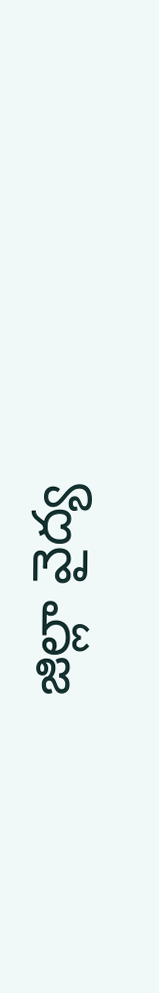జిల్లా వైద్య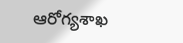ఆరోగ్యశాఖ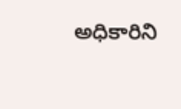అధికారిని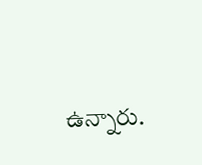ఉన్నారు.